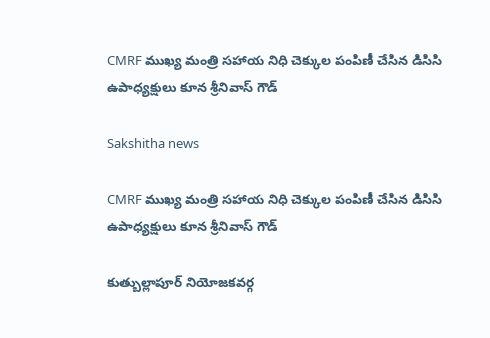CMRF ముఖ్య మంత్రి సహాయ నిధి చెక్కుల పంపిణీ చేసిన డిసిసి ఉపాధ్యక్షులు కూన శ్రీనివాస్ గౌడ్

Sakshitha news

CMRF ముఖ్య మంత్రి సహాయ నిధి చెక్కుల పంపిణీ చేసిన డిసిసి ఉపాధ్యక్షులు కూన శ్రీనివాస్ గౌడ్

కుత్బుల్లాపూర్ నియోజకవర్గ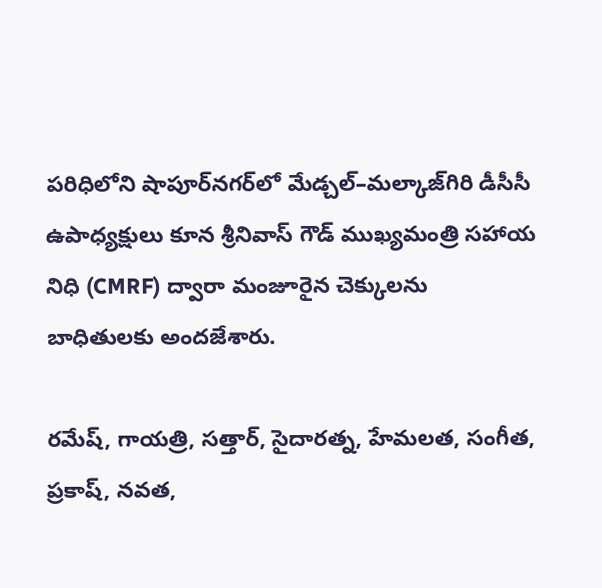పరిధిలోని షాపూర్‌నగర్‌లో మేడ్చల్–మల్కాజ్‌గిరి డీసీసీ ఉపాధ్యక్షులు కూన శ్రీనివాస్ గౌడ్ ముఖ్యమంత్రి సహాయ నిధి (CMRF) ద్వారా మంజూరైన చెక్కులను బాధితులకు అందజేశారు.

రమేష్, గాయత్రి, సత్తార్, సైదారత్న, హేమలత, సంగీత, ప్రకాష్, నవత,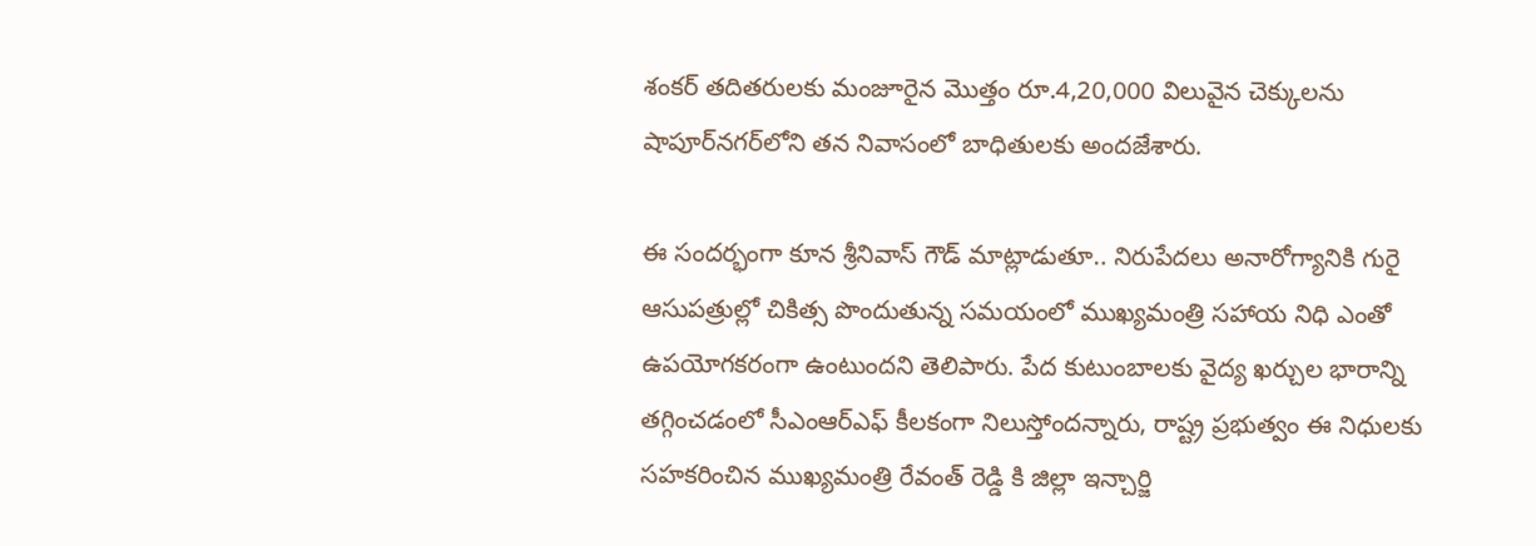శంకర్ తదితరులకు మంజూరైన మొత్తం రూ.4,20,000 విలువైన చెక్కులను షాపూర్‌నగర్‌లోని తన నివాసంలో బాధితులకు అందజేశారు.

ఈ సందర్భంగా కూన శ్రీనివాస్ గౌడ్ మాట్లాడుతూ.. నిరుపేదలు అనారోగ్యానికి గురై ఆసుపత్రుల్లో చికిత్స పొందుతున్న సమయంలో ముఖ్యమంత్రి సహాయ నిధి ఎంతో ఉపయోగకరంగా ఉంటుందని తెలిపారు. పేద కుటుంబాలకు వైద్య ఖర్చుల భారాన్ని తగ్గించడంలో సీఎంఆర్‌ఎఫ్ కీలకంగా నిలుస్తోందన్నారు, రాష్ట్ర ప్రభుత్వం ఈ నిధులకు సహకరించిన ముఖ్యమంత్రి రేవంత్ రెడ్డి కి జిల్లా ఇన్చార్జి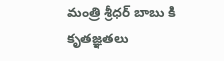మంత్రి శ్రీధర్ బాబు కి కృతజ్ఞతలు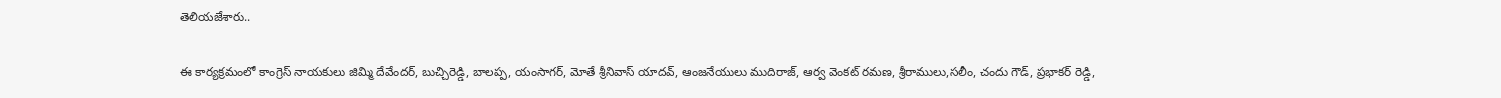తెలియజేశారు..

ఈ కార్యక్రమంలో కాంగ్రెస్ నాయకులు జిమ్మి దేవేందర్, బుచ్చిరెడ్డి, బాలప్ప, యంసాగర్, మోతే శ్రీనివాస్ యాదవ్, ఆంజనేయులు ముదిరాజ్, ఆర్వ వెంకట్ రమణ, శ్రీరాములు,సలీం, చందు గౌడ్, ప్రభాకర్ రెడ్డి,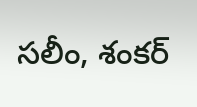సలీం, శంకర్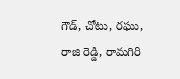గౌడ్, చోటు, రఘు, రాజి రెడ్డి, రామగిరి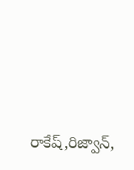రాకేష్,రిజ్వాన్,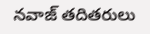నవాజ్ తదితరులు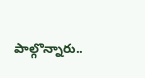పాల్గొన్నారు..